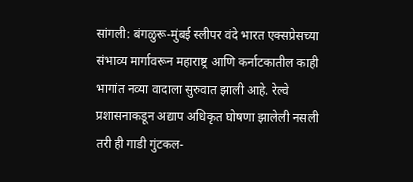सांगली: बंगळुरू-मुंबई स्लीपर वंदे भारत एक्सप्रेसच्या संभाव्य मार्गावरून महाराष्ट्र आणि कर्नाटकातील काही भागांत नव्या वादाला सुरुवात झाली आहे. रेल्वे प्रशासनाकडून अद्याप अधिकृत घोषणा झालेली नसली तरी ही गाडी गुंटकल-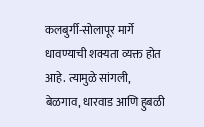कलबुर्गी-सोलापूर मार्गे धावण्याची शक्यता व्यक्त होत आहे. त्यामुळे सांगली, बेळगाव, धारवाड आणि हुबळी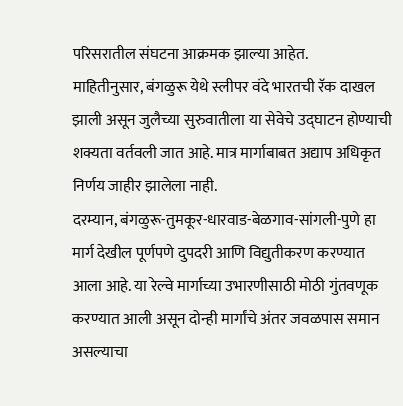परिसरातील संघटना आक्रमक झाल्या आहेत.
माहितीनुसार, बंगळुरू येथे स्लीपर वंदे भारतची रॅक दाखल झाली असून जुलैच्या सुरुवातीला या सेवेचे उद्घाटन होण्याची शक्यता वर्तवली जात आहे. मात्र मार्गाबाबत अद्याप अधिकृत निर्णय जाहीर झालेला नाही.
दरम्यान, बंगळुरू-तुमकूर-धारवाड-बेळगाव-सांगली-पुणे हा मार्ग देखील पूर्णपणे दुपदरी आणि विद्युतीकरण करण्यात आला आहे. या रेल्वे मार्गाच्या उभारणीसाठी मोठी गुंतवणूक करण्यात आली असून दोन्ही मार्गांचे अंतर जवळपास समान असल्याचा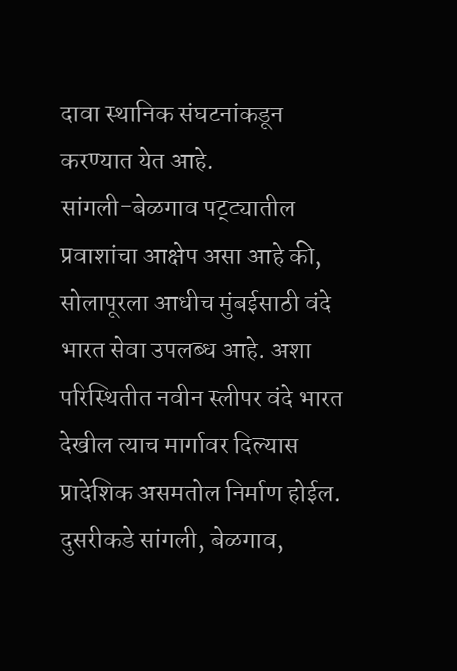दावा स्थानिक संघटनांकडून करण्यात येत आहे.
सांगली-बेळगाव पट्ट्यातील प्रवाशांचा आक्षेप असा आहे की, सोलापूरला आधीच मुंबईसाठी वंदे भारत सेवा उपलब्ध आहे. अशा परिस्थितीत नवीन स्लीपर वंदे भारत देखील त्याच मार्गावर दिल्यास प्रादेशिक असमतोल निर्माण होईल. दुसरीकडे सांगली, बेळगाव,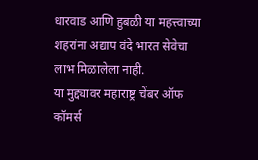धारवाड आणि हुबळी या महत्त्वाच्या शहरांना अद्याप वंदे भारत सेवेचा लाभ मिळालेला नाही.
या मुद्द्यावर महाराष्ट्र चेंबर ऑफ कॉमर्स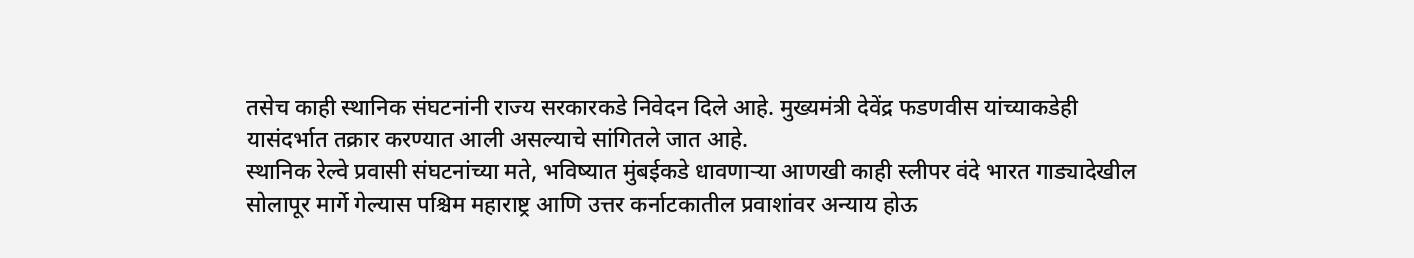तसेच काही स्थानिक संघटनांनी राज्य सरकारकडे निवेदन दिले आहे. मुख्यमंत्री देवेंद्र फडणवीस यांच्याकडेही यासंदर्भात तक्रार करण्यात आली असल्याचे सांगितले जात आहे.
स्थानिक रेल्वे प्रवासी संघटनांच्या मते, भविष्यात मुंबईकडे धावणाऱ्या आणखी काही स्लीपर वंदे भारत गाड्यादेखील सोलापूर मार्गे गेल्यास पश्चिम महाराष्ट्र आणि उत्तर कर्नाटकातील प्रवाशांवर अन्याय होऊ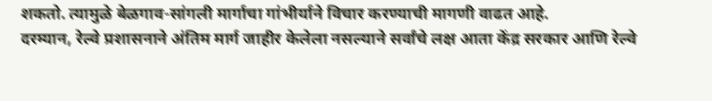शकतो. त्यामुळे बेळगाव-सांगली मार्गाचा गांभीर्याने विचार करण्याची मागणी वाढत आहे.
दरम्यान, रेल्वे प्रशासनाने अंतिम मार्ग जाहीर केलेला नसल्याने सर्वांचे लक्ष आता केंद्र सरकार आणि रेल्वे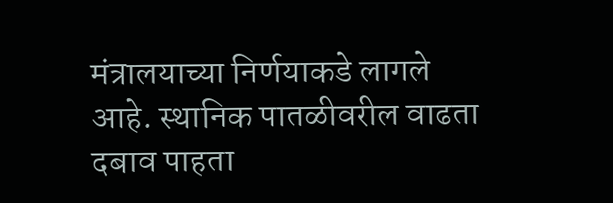मंत्रालयाच्या निर्णयाकडे लागले आहे. स्थानिक पातळीवरील वाढता दबाव पाहता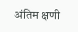अंतिम क्षणी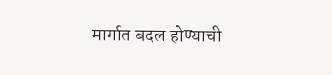मार्गात बदल होण्याची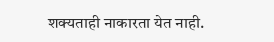शक्यताही नाकारता येत नाही.